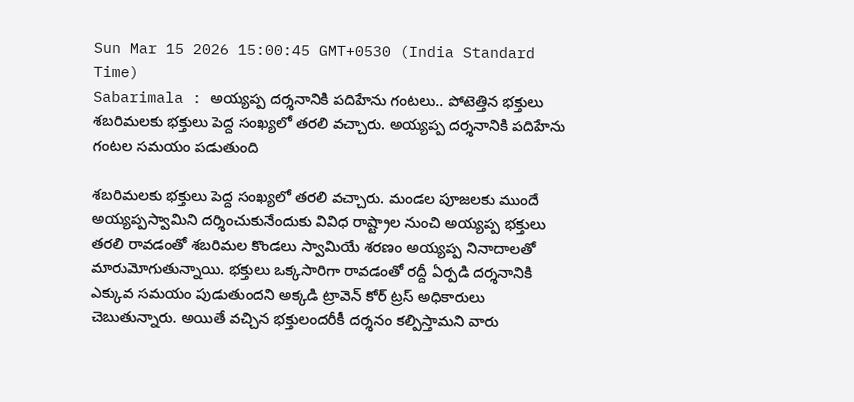Sun Mar 15 2026 15:00:45 GMT+0530 (India Standard Time)
Sabarimala : అయ్యప్ప దర్శనానికి పదిహేను గంటలు.. పోటెత్తిన భక్తులు
శబరిమలకు భక్తులు పెద్ద సంఖ్యలో తరలి వచ్చారు. అయ్యప్ప దర్శనానికి పదిహేను గంటల సమయం పడుతుంది

శబరిమలకు భక్తులు పెద్ద సంఖ్యలో తరలి వచ్చారు. మండల పూజలకు ముందే అయ్యప్పస్వామిని దర్శించుకునేందుకు వివిధ రాష్ట్రాల నుంచి అయ్యప్ప భక్తులు తరలి రావడంతో శబరిమల కొండలు స్వామియే శరణం అయ్యప్ప నినాదాలతో మారుమోగుతున్నాయి. భక్తులు ఒక్కసారిగా రావడంతో రద్దీ ఏర్పడి దర్శనానికి ఎక్కువ సమయం పుడుతుందని అక్కడి ట్రావెన్ కోర్ ట్రస్ అధికారులు చెబుతున్నారు. అయితే వచ్చిన భక్తులందరీకీ దర్శనం కల్పిస్తామని వారు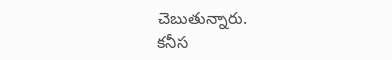చెబుతున్నారు.
కనీస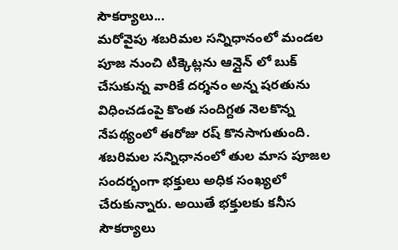సౌకర్యాలు...
మరోవైపు శబరిమల సన్నిధానంలో మండల పూజ నుంచి టిక్కెట్లను ఆన్లైన్ లో బుక్ చేసుకున్న వారికే దర్శనం అన్న షరతును విధించడంపై కొంత సందిగ్దత నెలకొన్న నేపథ్యంలో ఈరోజు రష్ కొనసాగుతుంది. శబరిమల సన్నిధానంలో తుల మాస పూజల సందర్భంగా భక్తులు అధిక సంఖ్యలో చేరుకున్నారు. అయితే భక్తులకు కనీస సౌకర్యాలు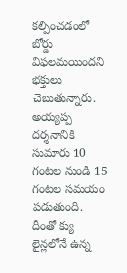కల్పించడంలో బోర్డు విఫలమయిందని భక్తులు చెబుతున్నారు. అయ్యప్ప దర్శనానికి సుమారు 10 గంటల నుండి 15 గంటల సమయం పడుతుంది. దీంతో క్యు లైన్లలోనే ఉన్న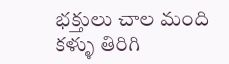భక్తులు చాల మంది కళ్ళు తిరిగి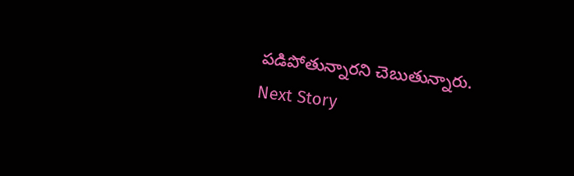పడిపోతున్నారని చెబుతున్నారు.
Next Story